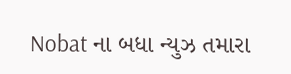Nobat ના બધા ન્યુઝ તમારા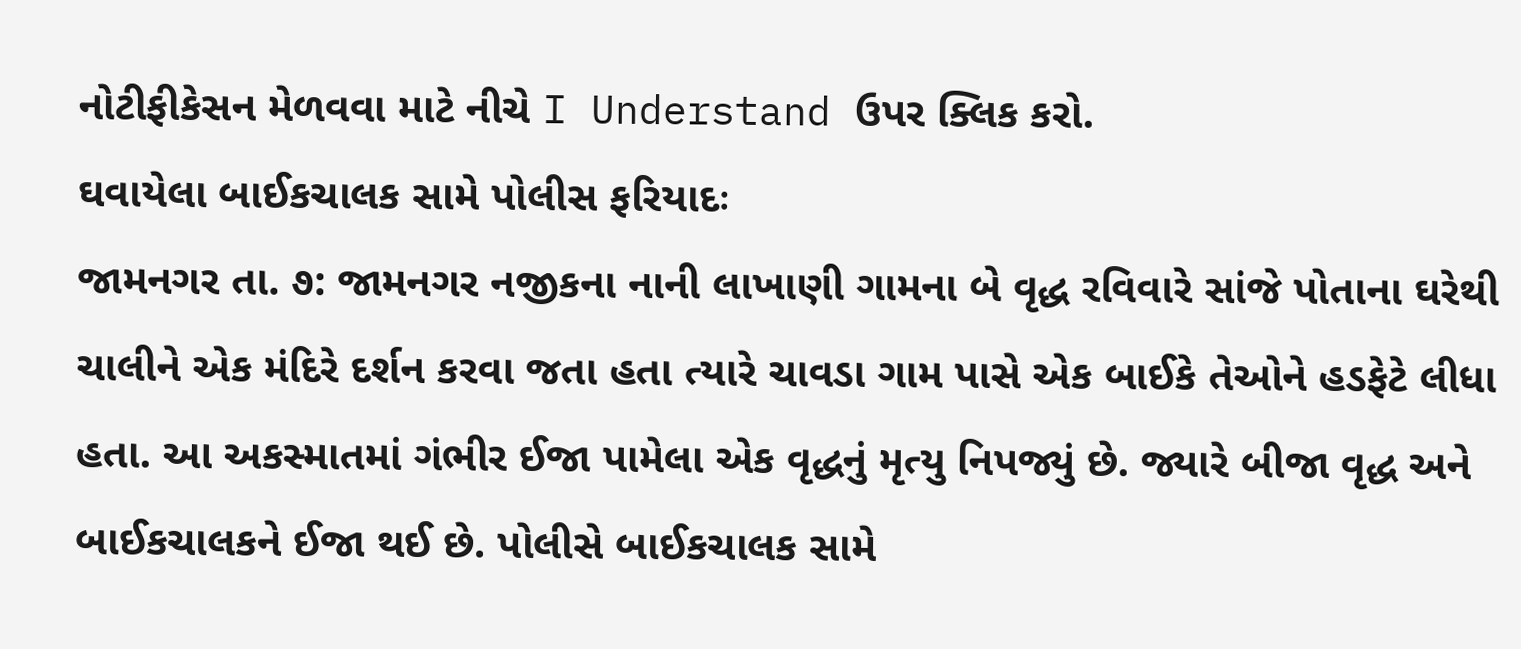નોટીફીકેસન મેળવવા માટે નીચે I Understand ઉપર ક્લિક કરો.
ઘવાયેલા બાઈકચાલક સામે પોલીસ ફરિયાદઃ
જામનગર તા. ૭: જામનગર નજીકના નાની લાખાણી ગામના બે વૃદ્ધ રવિવારે સાંજે પોતાના ઘરેથી ચાલીને એક મંદિરે દર્શન કરવા જતા હતા ત્યારે ચાવડા ગામ પાસે એક બાઈકે તેઓને હડફેટે લીધા હતા. આ અકસ્માતમાં ગંભીર ઈજા પામેલા એક વૃદ્ધનું મૃત્યુ નિપજ્યું છે. જ્યારે બીજા વૃદ્ધ અને બાઈકચાલકને ઈજા થઈ છે. પોલીસે બાઈકચાલક સામે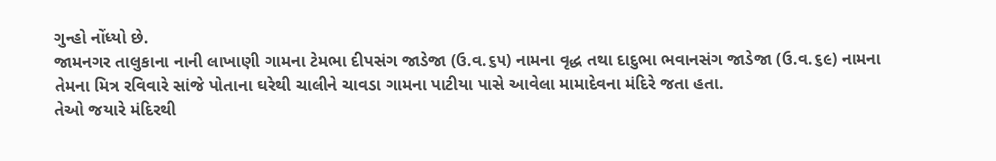ગુન્હો નોંધ્યો છે.
જામનગર તાલુકાના નાની લાખાણી ગામના ટેમભા દીપસંગ જાડેજા (ઉ.વ.૬૫) નામના વૃદ્ધ તથા દાદુભા ભવાનસંગ જાડેજા (ઉ.વ.૬૯) નામના તેમના મિત્ર રવિવારે સાંજે પોતાના ઘરેથી ચાલીને ચાવડા ગામના પાટીયા પાસે આવેલા મામાદેવના મંદિરે જતા હતા.
તેઓ જયારે મંદિરથી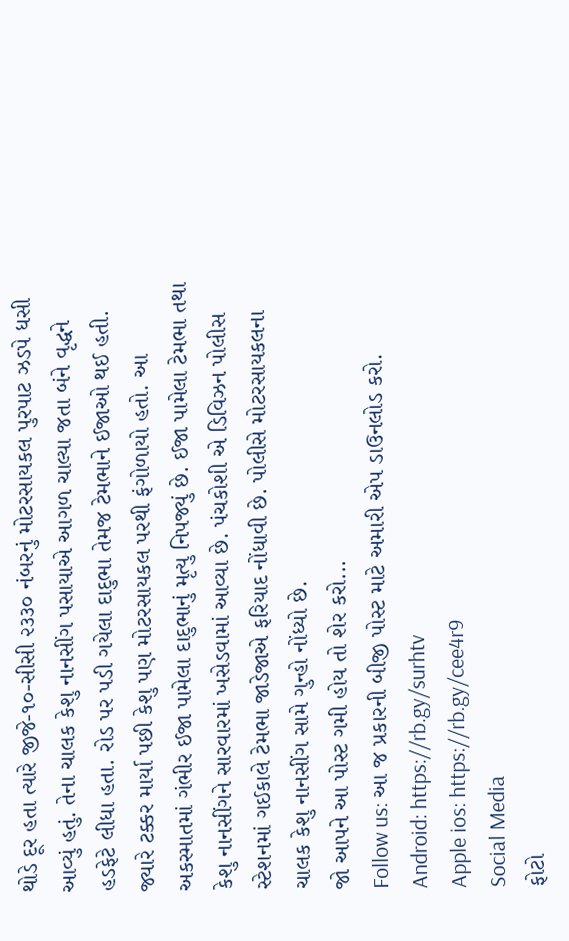થોડે દૂર હતા ત્યારે જીજે-૧૦-સીસી ૨૩૩૦ નંબરનું મોટરસાયકલ પુરપાટ ઝડપે ધસી આવ્યું હતું. તેના ચાલક કેશુ નાનસીંગ પસાયાએ આગળ ચાલ્યા જતા બંને વૃદ્ધને હડફેટે લીધા હતા. રોડ પર પડી ગયેલા દાદુભા તેમજ ટેમભાને ઈજાઓ થઈ હતી. જ્યારે ટક્કર માર્યા પછી કેશુ પણ મોટરસાયકલ પરથી ફંગોળાયો હતો. આ અકસ્માતમાં ગંભીર ઈજા પામેલા દાદુભાનું મૃત્યુ નિપજ્યું છે. ઈજા પામેલા ટેમભા તથા કેશુ નાનસીંગને સારવારમાં ખસેડવામાં આવ્યા છે. પંચકોશી એ ડિવિઝન પોલીસ સ્ટેશનમાં ગઈકાલે ટેમભા જાડેજાએ ફરિયાદ નોંધાવી છે. પોલીસે મોટરસાયકલના ચાલક કેશુ નાનસીંગ સામે ગુન્હો નોંધ્યો છે.
જો આપને આ પોસ્ટ ગમી હોય તો શેર કરો...
Follow us: આ જ પ્રકારની બીજી પોસ્ટ માટે અમારી એપ ડાઉનલોડ કરો.
Android: https://rb.gy/surhtv
Apple ios: https://rb.gy/cee4r9
Social Media
ફોટો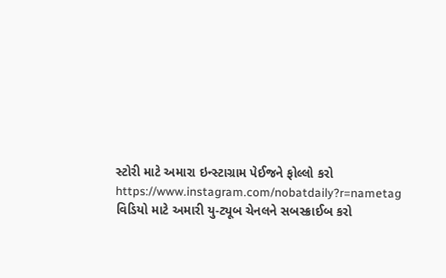સ્ટોરી માટે અમારા ઇન્સ્ટાગ્રામ પેઈજને ફોલ્લો કરો
https://www.instagram.com/nobatdaily?r=nametag
વિડિયો માટે અમારી યુ-ટ્યૂબ ચેનલને સબસ્ક્રાઈબ કરો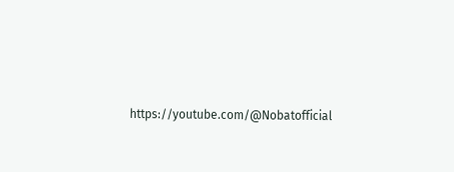https://youtube.com/@Nobatofficial